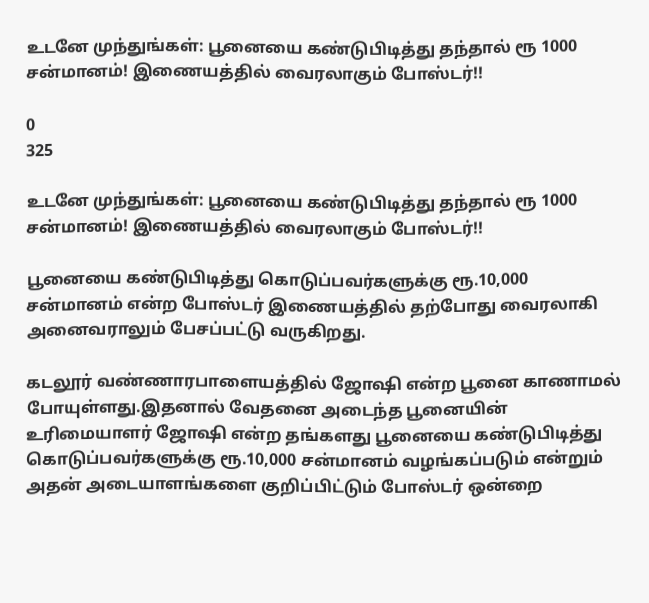உடனே முந்துங்கள்: பூனையை கண்டுபிடித்து தந்தால் ரூ 1000 சன்மானம்! இணையத்தில் வைரலாகும் போஸ்டர்!!

0
325

உடனே முந்துங்கள்: பூனையை கண்டுபிடித்து தந்தால் ரூ 1000 சன்மானம்! இணையத்தில் வைரலாகும் போஸ்டர்!!

பூனையை கண்டுபிடித்து கொடுப்பவர்களுக்கு ரூ.10,000 சன்மானம் என்ற போஸ்டர் இணையத்தில் தற்போது வைரலாகி அனைவராலும் பேசப்பட்டு வருகிறது.

கடலூர் வண்ணாரபாளையத்தில் ஜோஷி என்ற பூனை காணாமல் போயுள்ளது.இதனால் வேதனை அடைந்த பூனையின் உரிமையாளர் ஜோஷி என்ற தங்களது பூனையை கண்டுபிடித்து கொடுப்பவர்களுக்கு ரூ.10,000 சன்மானம் வழங்கப்படும் என்றும் அதன் அடையாளங்களை குறிப்பிட்டும் போஸ்டர் ஒன்றை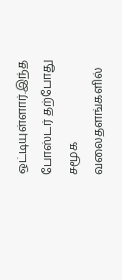ஒட்டியுள்ளார்.இந்த போஸ்டர் தற்போது சமூக வலைதளங்களில்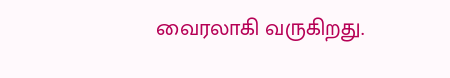வைரலாகி வருகிறது.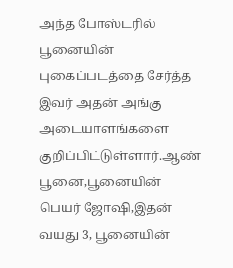அந்த போஸ்டரில் பூனையின் புகைப்படத்தை சேர்த்த இவர் அதன் அங்கு அடையாளங்களை குறிப்பிட்டுள்ளார்.ஆண் பூனை,பூனையின் பெயர் ஜோஷி,இதன் வயது 3, பூனையின்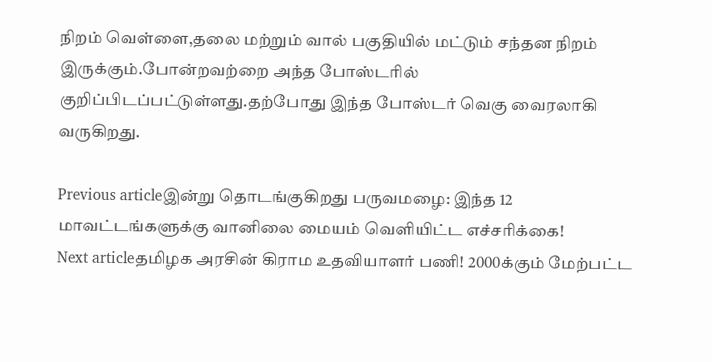நிறம் வெள்ளை,தலை மற்றும் வால் பகுதியில் மட்டும் சந்தன நிறம் இருக்கும்.போன்றவற்றை அந்த போஸ்டரில் குறிப்பிடப்பட்டுள்ளது.தற்போது இந்த போஸ்டர் வெகு வைரலாகி வருகிறது.

Previous articleஇன்று தொடங்குகிறது பருவமழை: இந்த 12 மாவட்டங்களுக்கு வானிலை மையம் வெளியிட்ட எச்சரிக்கை!
Next articleதமிழக அரசின் கிராம உதவியாளர் பணி! 2000க்கும் மேற்பட்ட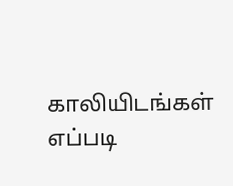காலியிடங்கள் எப்படி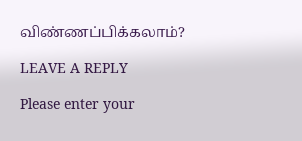விண்ணப்பிக்கலாம்?

LEAVE A REPLY

Please enter your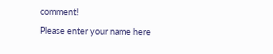comment!
Please enter your name here